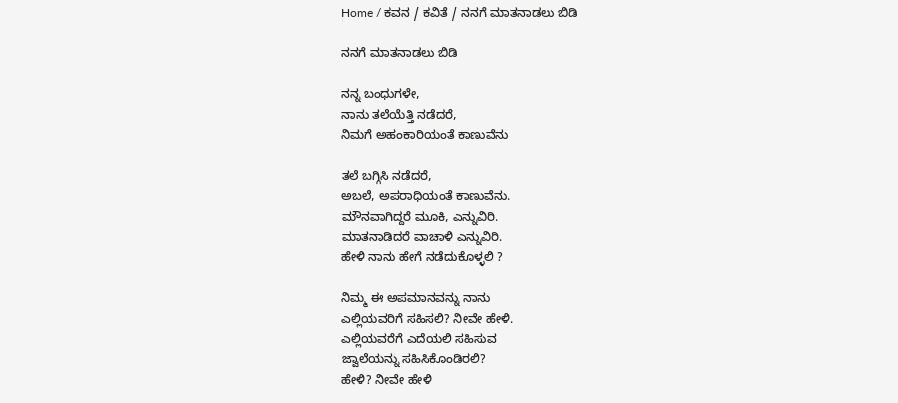Home / ಕವನ / ಕವಿತೆ / ನನಗೆ ಮಾತನಾಡಲು ಬಿಡಿ

ನನಗೆ ಮಾತನಾಡಲು ಬಿಡಿ

ನನ್ನ ಬಂಧುಗಳೇ,
ನಾನು ತಲೆಯೆತ್ತಿ ನಡೆದರೆ,
ನಿಮಗೆ ಅಹಂಕಾರಿಯಂತೆ ಕಾಣುವೆನು

ತಲೆ ಬಗ್ಗಿಸಿ ನಡೆದರೆ,
ಅಬಲೆ, ಅಪರಾಧಿಯಂತೆ ಕಾಣುವೆನು.
ಮೌನವಾಗಿದ್ದರೆ ಮೂಕಿ, ಎನ್ನುವಿರಿ.
ಮಾತನಾಡಿದರೆ ವಾಚಾಳಿ ಎನ್ನುವಿರಿ.
ಹೇಳಿ ನಾನು ಹೇಗೆ ನಡೆದುಕೊಳ್ಳಲಿ ?

ನಿಮ್ಮ ಈ ಅಪಮಾನವನ್ನು ನಾನು
ಎಲ್ಲಿಯವರಿಗೆ ಸಹಿಸಲಿ? ನೀವೇ ಹೇಳಿ.
ಎಲ್ಲಿಯವರೆಗೆ ಎದೆಯಲಿ ಸಹಿಸುವ
ಜ್ವಾಲೆಯನ್ನು ಸಹಿಸಿಕೊಂಡಿರಲಿ?
ಹೇಳಿ? ನೀವೇ ಹೇಳಿ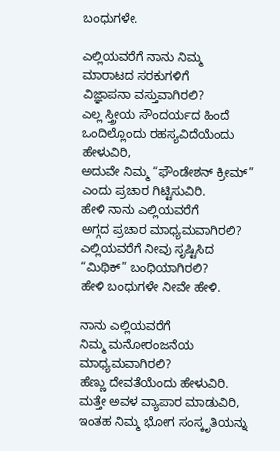ಬಂಧುಗಳೇ.

ಎಲ್ಲಿಯವರೆಗೆ ನಾನು ನಿಮ್ಮ
ಮಾರಾಟದ ಸರಕುಗಳಿಗೆ
ವಿಜ್ಞಾಪನಾ ವಸ್ತುವಾಗಿರಲಿ?
ಎಲ್ಲ ಸ್ತ್ರೀಯ ಸೌಂದರ್ಯದ ಹಿಂದೆ
ಒಂದಿಲ್ಲೊಂದು ರಹಸ್ಯವಿದೆಯೆಂದು ಹೇಳುವಿರಿ,
ಅದುವೇ ನಿಮ್ಮ “ಫೌಂಡೇಶನ್ ಕ್ರೀಮ್”
ಎಂದು ಪ್ರಚಾರ ಗಿಟ್ಟಿಸುವಿರಿ.
ಹೇಳಿ ನಾನು ಎಲ್ಲಿಯವರೆಗೆ
ಅಗ್ಗದ ಪ್ರಚಾರ ಮಾಧ್ಯಮವಾಗಿರಲಿ?
ಎಲ್ಲಿಯವರೆಗೆ ನೀವು ಸೃಷ್ಟಿಸಿದ
“ಮಿಥಿಕ್” ಬಂಧಿಯಾಗಿರಲಿ?
ಹೇಳಿ ಬಂಧುಗಳೇ ನೀವೇ ಹೇಳಿ.

ನಾನು ಎಲ್ಲಿಯವರೆಗೆ
ನಿಮ್ಮ ಮನೋರಂಜನೆಯ
ಮಾಧ್ಯಮವಾಗಿರಲಿ?
ಹೆಣ್ಣು ದೇವತೆಯೆಂದು ಹೇಳುವಿರಿ.
ಮತ್ತೇ ಅವಳ ವ್ಯಾಪಾರ ಮಾಡುವಿರಿ,
ಇಂತಹ ನಿಮ್ಮ ಭೋಗ ಸಂಸ್ಕೃತಿಯನ್ನು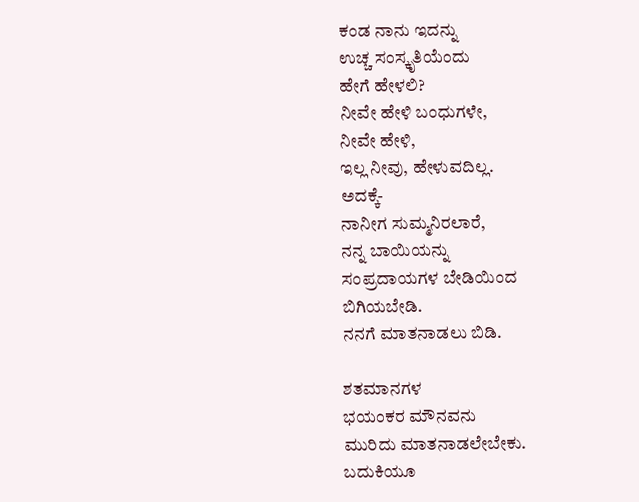ಕಂಡ ನಾನು ಇದನ್ನು
ಉಚ್ಚ ಸಂಸ್ಕೃತಿಯೆಂದು
ಹೇಗೆ ಹೇಳಲಿ?
ನೀವೇ ಹೇಳಿ ಬಂಧುಗಳೇ,
ನೀವೇ ಹೇಳಿ,
ಇಲ್ಲ ನೀವು, ಹೇಳುವದಿಲ್ಲ.
ಅದಕ್ಕೆ-
ನಾನೀಗ ಸುಮ್ಮನಿರಲಾರೆ,
ನನ್ನ ಬಾಯಿಯನ್ನು
ಸಂಪ್ರದಾಯಗಳ ಬೇಡಿಯಿಂದ
ಬಿಗಿಯಬೇಡಿ.
ನನಗೆ ಮಾತನಾಡಲು ಬಿಡಿ.

ಶತಮಾನಗಳ
ಭಯಂಕರ ಮೌನವನು
ಮುರಿದು ಮಾತನಾಡಲೇಬೇಕು.
ಬದುಕಿಯೂ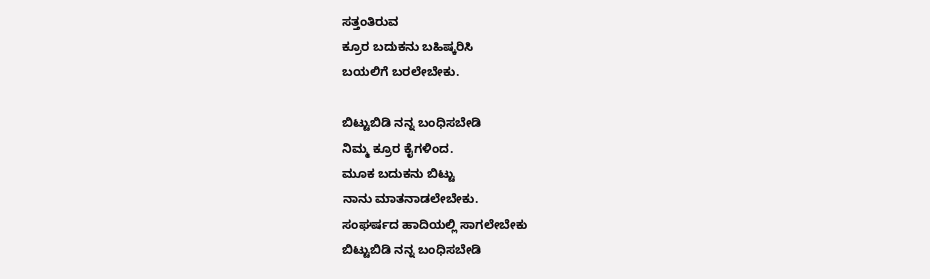ಸತ್ತಂತಿರುವ
ಕ್ರೂರ ಬದುಕನು ಬಹಿಷ್ಕರಿಸಿ
ಬಯಲಿಗೆ ಬರಲೇಬೇಕು.

ಬಿಟ್ಟುಬಿಡಿ ನನ್ನ ಬಂಧಿಸಬೇಡಿ
ನಿಮ್ಮ ಕ್ರೂರ ಕೈಗಳಿಂದ.
ಮೂಕ ಬದುಕನು ಬಿಟ್ಟು
ನಾನು ಮಾತನಾಡಲೇಬೇಕು.
ಸಂಘರ್ಷದ ಹಾದಿಯಲ್ಲಿ ಸಾಗಲೇಬೇಕು
ಬಿಟ್ಟುಬಿಡಿ ನನ್ನ ಬಂಧಿಸಬೇಡಿ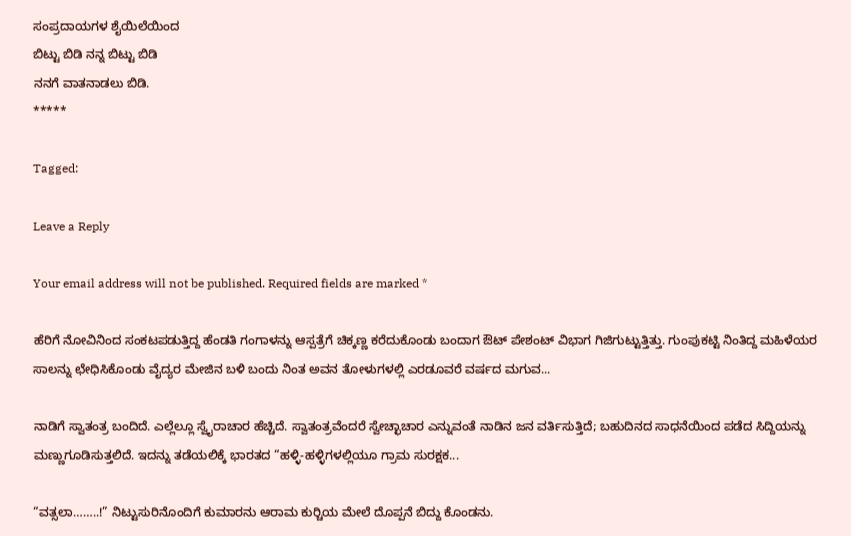ಸಂಪ್ರದಾಯಗಳ ಶೈಯಿಲೆಯಿಂದ
ಬಿಟ್ಟು ಬಿಡಿ ನನ್ನ ಬಿಟ್ಟು ಬಿಡಿ
ನನಗೆ ವಾತನಾಡಲು ಬಿಡಿ.
*****

Tagged:

Leave a Reply

Your email address will not be published. Required fields are marked *

ಹೆರಿಗೆ ನೋವಿನಿಂದ ಸಂಕಟಪಡುತ್ತಿದ್ದ ಹೆಂಡತಿ ಗಂಗಾಳನ್ನು ಆಸ್ಪತ್ರೆಗೆ ಚಿಕ್ಕಣ್ಣ ಕರೆದುಕೊಂಡು ಬಂದಾಗ ಔಟ್ ಪೇಶಂಟ್ ವಿಭಾಗ ಗಿಜಿಗುಟ್ಟುತ್ತಿತ್ತು. ಗುಂಪುಕಟ್ಟಿ ನಿಂತಿದ್ದ ಮಹಿಳೆಯರ ಸಾಲನ್ನು ಛೇಧಿಸಿಕೊಂಡು ವೈದ್ಯರ ಮೇಜಿನ ಬಳಿ ಬಂದು ನಿಂತ ಅವನ ತೋಳುಗಳಲ್ಲಿ ಎರಡೂವರೆ ವರ್ಷದ ಮಗುವ...

ನಾಡಿಗೆ ಸ್ವಾತಂತ್ರ ಬಂದಿದೆ. ಎಲ್ಲೆಲ್ಲೂ ಸ್ವೈರಾಚಾರ ಹೆಚ್ಚಿದೆ. ಸ್ವಾತಂತ್ರವೆಂದರೆ ಸ್ವೇಚ್ಛಾಚಾರ ಎನ್ನುವಂತೆ ನಾಡಿನ ಜನ ವರ್ತಿಸುತ್ತಿದೆ; ಬಹುದಿನದ ಸಾಧನೆಯಿಂದ ಪಡೆದ ಸಿದ್ದಿಯನ್ನು ಮಣ್ಣುಗೂಡಿಸುತ್ತಲಿದೆ. ಇದನ್ನು ತಡೆಯಲಿಕ್ಕೆ ಭಾರತದ “ಹಳ್ಳಿ-ಹಳ್ಳಿಗಳಲ್ಲಿಯೂ ಗ್ರಾಮ ಸುರಕ್ಷಕ...

“ವತ್ಸಲಾ……..!” ನಿಟ್ಟುಸುರಿನೊಂದಿಗೆ ಕುಮಾರನು ಆರಾಮ ಕುರ್‍ಚಿಯ ಮೇಲೆ ದೊಪ್ಪನೆ ಬಿದ್ದು ಕೊಂಡನು.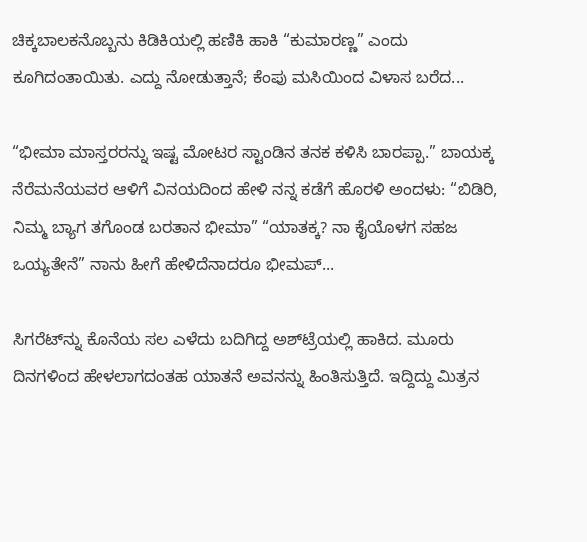ಚಿಕ್ಕಬಾಲಕನೊಬ್ಬನು ಕಿಡಿಕಿಯಲ್ಲಿ ಹಣಿಕಿ ಹಾಕಿ “ಕುಮಾರಣ್ಣ” ಎಂದು ಕೂಗಿದಂತಾಯಿತು. ಎದ್ದು ನೋಡುತ್ತಾನೆ; ಕೆಂಪು ಮಸಿಯಿಂದ ವಿಳಾಸ ಬರೆದ...

“ಭೀಮಾ ಮಾಸ್ತರರನ್ನು ಇಷ್ಟ ಮೋಟರ ಸ್ಟಾಂಡಿನ ತನಕ ಕಳಿಸಿ ಬಾರಪ್ಪಾ.” ಬಾಯಕ್ಕ ನೆರೆಮನೆಯವರ ಆಳಿಗೆ ವಿನಯದಿಂದ ಹೇಳಿ ನನ್ನ ಕಡೆಗೆ ಹೊರಳಿ ಅಂದಳು: “ಬಿಡಿರಿ, ನಿಮ್ಮ ಬ್ಯಾಗ ತಗೊಂಡ ಬರತಾನ ಭೀಮಾ” “ಯಾತಕ್ಕ? ನಾ ಕೈಯೊಳಗ ಸಹಜ ಒಯ್ಯತೇನೆ” ನಾನು ಹೀಗೆ ಹೇಳಿದೆನಾದರೂ ಭೀಮಪ್...

ಸಿಗರೆಟ್‌ನ್ನು ಕೊನೆಯ ಸಲ ಎಳೆದು ಬದಿಗಿದ್ದ ಅಶ್‌ಟ್ರೆಯಲ್ಲಿ ಹಾಕಿದ. ಮೂರು ದಿನಗಳಿಂದ ಹೇಳಲಾಗದಂತಹ ಯಾತನೆ ಅವನನ್ನು ಹಿಂತಿಸುತ್ತಿದೆ. ಇದ್ದಿದ್ದು ಮಿತ್ರನ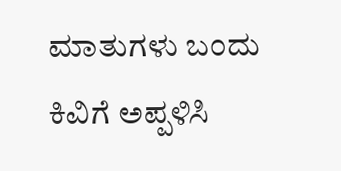ಮಾತುಗಳು ಬಂದು ಕಿವಿಗೆ ಅಪ್ಪಳಿಸಿ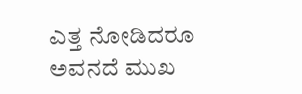ಎತ್ತ ನೋಡಿದರೂ ಅವನದೆ ಮುಖ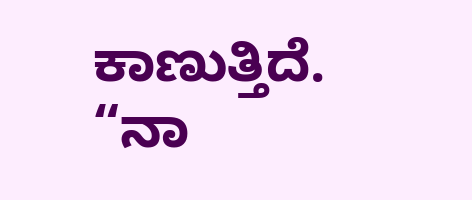ಕಾಣುತ್ತಿದೆ. “ನಾ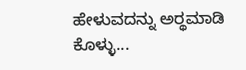ಹೇಳುವದನ್ನು ಅರ್‍ಥಮಾಡಿ ಕೊಳ್ಳು...